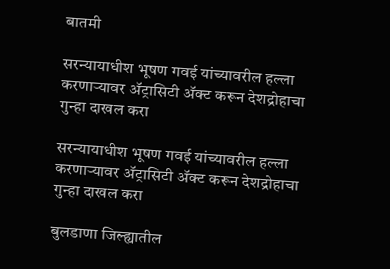बातमी

सरन्यायाधीश भूषण गवई यांच्यावरील हल्ला करणाऱ्यावर ॲट्रासिटी ॲक्ट करून देशद्रोहाचा गुन्हा दाखल करा

सरन्यायाधीश भूषण गवई यांच्यावरील हल्ला करणाऱ्यावर ॲट्रासिटी ॲक्ट करून देशद्रोहाचा गुन्हा दाखल करा

बुलडाणा जिल्ह्यातील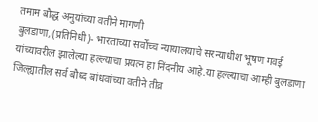तमाम बौद्ध अनुयांच्या वतीने मागणी
बुलडाणा,(प्रतिनिधी)- भारताच्या सर्वोच्च न्यायालयाचे सरन्याधीश भूषण गवई यांच्यावरील झालेल्या हल्ल्याचा प्रयत्न हा निंदनीय आहे.या हल्ल्याचा आम्ही बुलडाणा जिल्ह्यातील सर्व बौध्द बांधवांच्या वतीने तीव्र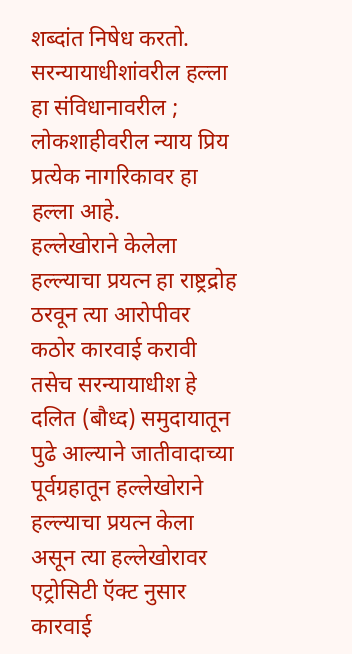शब्दांत निषेध करतो. सरन्यायाधीशांवरील हल्ला हा संविधानावरील ; लोकशाहीवरील न्याय प्रिय प्रत्येक नागरिकावर हा हल्ला आहे.
हल्लेखोराने केलेला हल्ल्याचा प्रयत्न हा राष्ट्रद्रोह ठरवून त्या आरोपीवर कठोर कारवाई करावी तसेच सरन्यायाधीश हे दलित (बौध्द) समुदायातून पुढे आल्याने जातीवादाच्या पूर्वग्रहातून हल्लेखोराने हल्ल्याचा प्रयत्न केला असून त्या हल्लेखोरावर एट्रोसिटी ऍक्ट नुसार कारवाई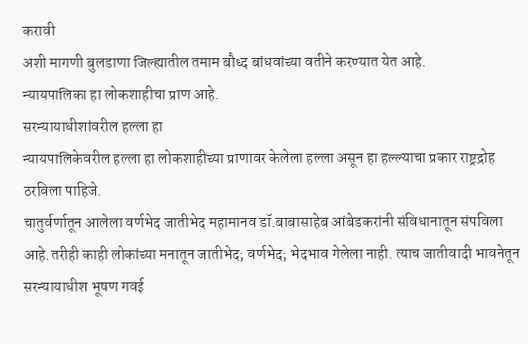करावी
अशी मागणी बुलडाणा जिल्ह्यातील तमाम बौध्द बांधवांच्या वतीने करण्यात येत आहे.
न्यायपालिका हा लोकशाहीचा प्राण आहे.
सरन्यायाधीशांवरील हल्ला हा
न्यायपालिकेवरील हल्ला हा लोकशाहीच्या प्राणावर केलेला हल्ला असून हा हल्ल्याचा प्रकार राष्ट्रद्रोह ठरविला पाहिजे.
चातुर्वर्णातून आलेला वर्णभेद जातीभेद महामानव डॉ.बाबासाहेब आंबेडकरांनी संविधानातून संपविला आहे.तरीही काही लोकांच्या मनातून जातीभेद; वर्णभेद; भेदभाव गेलेला नाही. त्याच जातीवादी भावनेतून सरन्यायाधीश भूषण गवई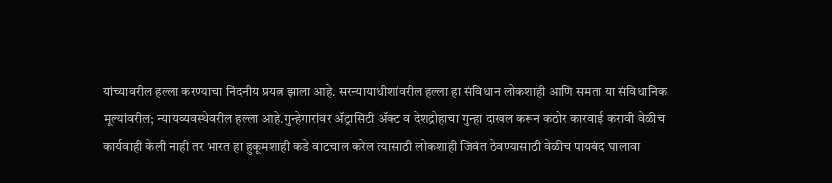यांच्यावरील हल्ला करण्याचा निंदनीय प्रयत्न झाला आहे. सरन्यायाधीशांवरील हल्ला हा संविधान लोकशाही आणि समता या संविधानिक मूल्यांवरील; न्यायव्यवस्थेवरील हल्ला आहे.गुन्हेगारांवर ॲट्रासिटी ॲक्ट व देशद्रोहाचा गुन्हा दाखल करून कठोर कारवाई करावी वेळीच कार्यवाही केली नाही तर भारत हा हुकूमशाही कडे वाटचाल करेल त्यासाठी लोकशाही जिवंत ठेवण्यासाठी वेळीच पायबंद घालावा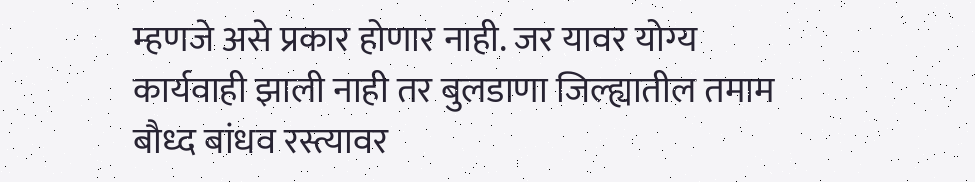म्हणजे असे प्रकार होणार नाही. जर यावर योग्य कार्यवाही झाली नाही तर बुलडाणा जिल्ह्यातील तमाम बौध्द बांधव रस्त्यावर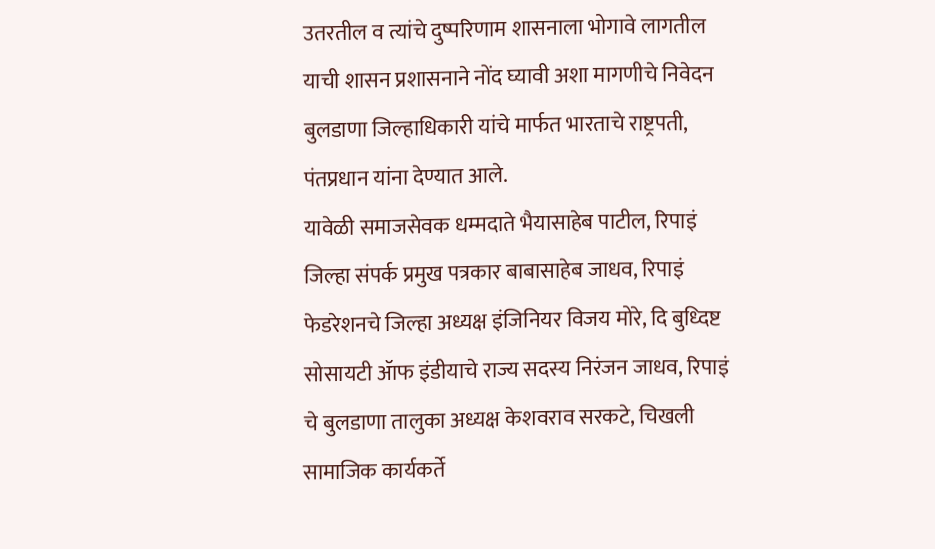उतरतील व त्यांचे दुष्परिणाम शासनाला भोगावे लागतील याची शासन प्रशासनाने नोंद घ्यावी अशा मागणीचे निवेदन बुलडाणा जिल्हाधिकारी यांचे मार्फत भारताचे राष्ट्रपती, पंतप्रधान यांना देण्यात आले.
यावेळी समाजसेवक धम्मदाते भैयासाहेब पाटील, रिपाइं जिल्हा संपर्क प्रमुख पत्रकार बाबासाहेब जाधव, रिपाइं फेडरेशनचे जिल्हा अध्यक्ष इंजिनियर विजय मोरे, दि बुध्दिष्ट सोसायटी ॲाफ इंडीयाचे राज्य सदस्य निरंजन जाधव, रिपाइं चे बुलडाणा तालुका अध्यक्ष केशवराव सरकटे, चिखली सामाजिक कार्यकर्ते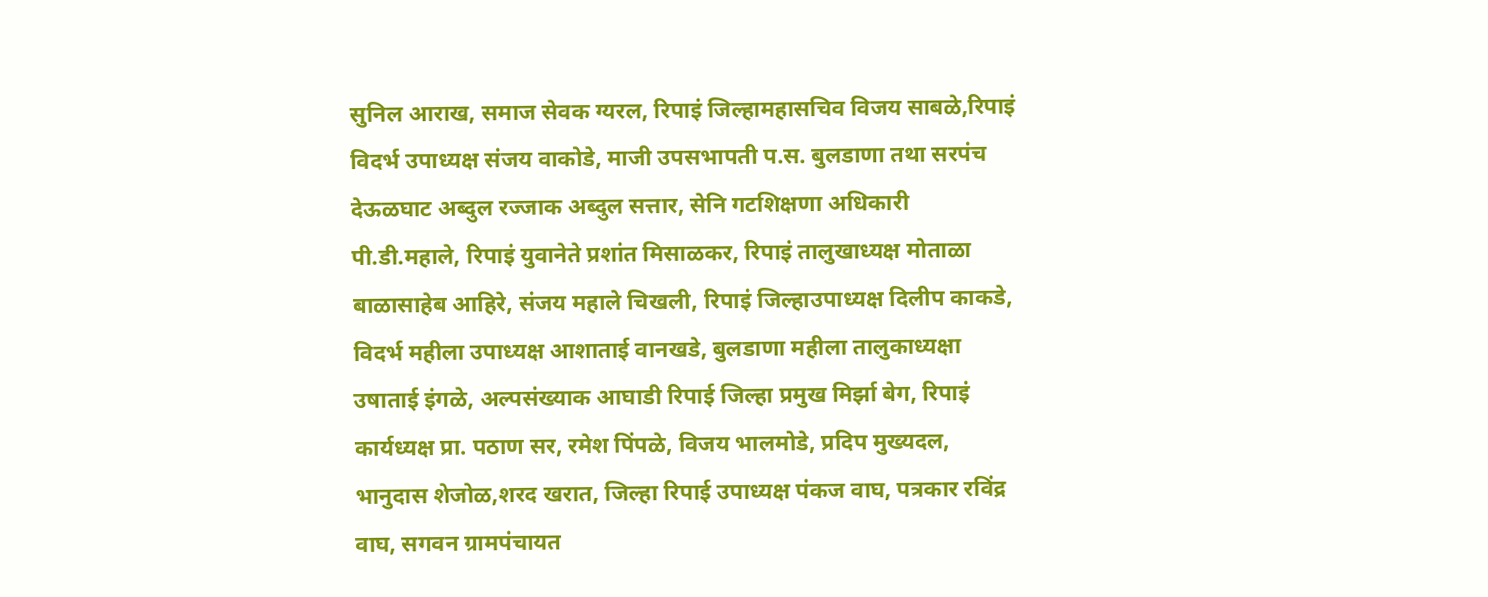सुनिल आराख, समाज सेवक ग्यरल, रिपाइं जिल्हामहासचिव विजय साबळे,रिपाइं विदर्भ उपाध्यक्ष संजय वाकोडे, माजी उपसभापती प.स. बुलडाणा तथा सरपंच देऊळघाट अब्दुल रज्जाक अब्दुल सत्तार, सेनि गटशिक्षणा अधिकारी पी.डी.महाले, रिपाइं युवानेते प्रशांत मिसाळकर, रिपाइं तालुखाध्यक्ष मोताळा बाळासाहेब आहिरे, संजय महाले चिखली, रिपाइं जिल्हाउपाध्यक्ष दिलीप काकडे, विदर्भ महीला उपाध्यक्ष आशाताई वानखडे, बुलडाणा महीला तालुकाध्यक्षा उषाताई इंगळे, अल्पसंख्याक आघाडी रिपाई जिल्हा प्रमुख मिर्झा बेग, रिपाइं कार्यध्यक्ष प्रा. पठाण सर, रमेश पिंपळे, विजय भालमोडे, प्रदिप मुख्यदल, भानुदास शेजोळ,शरद खरात, जिल्हा रिपाई उपाध्यक्ष पंकज वाघ, पत्रकार रविंद्र वाघ, सगवन ग्रामपंचायत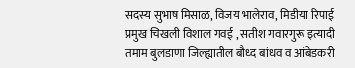सदस्य सुभाष मिसाळ, विजय भालेराव, मिडीया रिपाई प्रमुख चिखली विशाल गवई , सतीश गवारगुरू इत्यादी तमाम बुलडाणा जिल्ह्यातील बौध्द बांधव व आंबेडकरी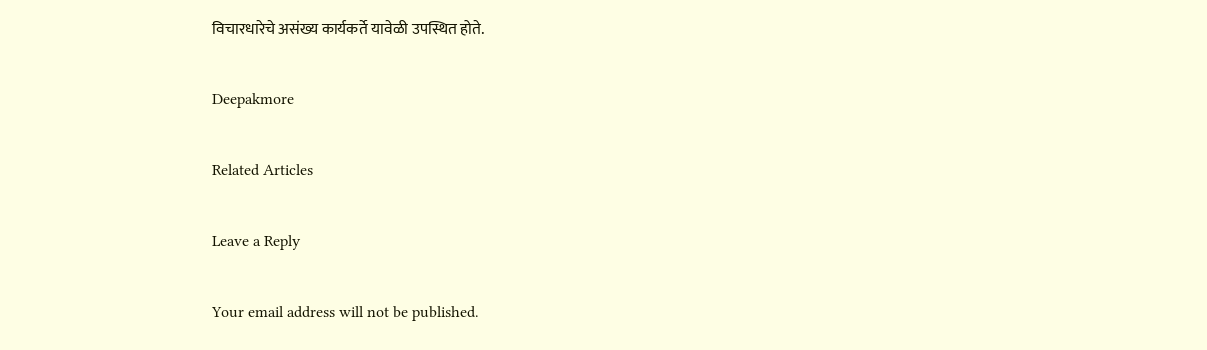विचारधारेचे असंख्य कार्यकर्ते यावेळी उपस्थित होते.

Deepakmore

Related Articles

Leave a Reply

Your email address will not be published.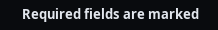Required fields are marked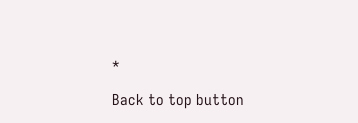*

Back to top button